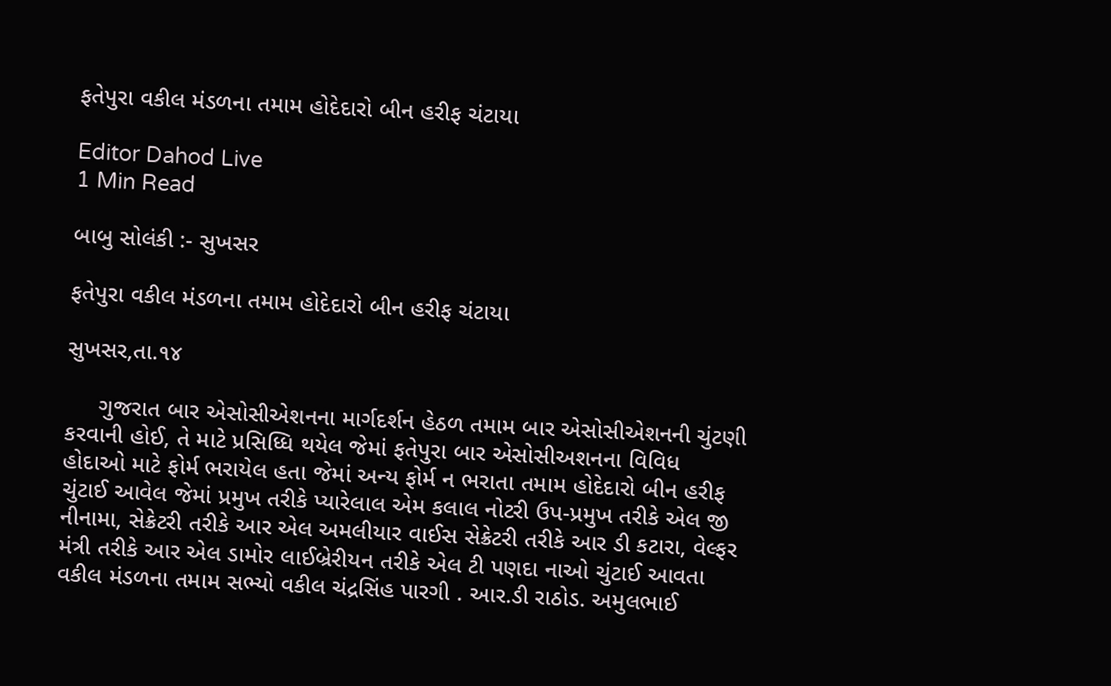ફતેપુરા વકીલ મંડળના તમામ હોદેદારો બીન હરીફ ચંટાયા

Editor Dahod Live
1 Min Read

બાબુ સોલંકી :- સુખસર

ફતેપુરા વકીલ મંડળના તમામ હોદેદારો બીન હરીફ ચંટાયા

સુખસર,તા.૧૪

     ગુજરાત બાર એસોસીએશનના માર્ગદર્શન હેઠળ તમામ બાર એસોસીએશનની ચુંટણી કરવાની હોઈ, તે માટે પ્રસિધ્ધિ થયેલ જેમાં ફતેપુરા બાર એસોસીઅશનના વિવિધ હોદાઓ માટે ફોર્મ ભરાયેલ હતા જેમાં અન્ય ફોર્મ ન ભરાતા તમામ હોદેદારો બીન હરીફ ચુંટાઈ આવેલ જેમાં પ્રમુખ તરીકે પ્યારેલાલ એમ કલાલ નોટરી ઉપ-પ્રમુખ તરીકે એલ જી નીનામા, સેક્રેટરી તરીકે આર એલ અમલીયાર વાઈસ સેક્રેટરી તરીકે આર ડી કટારા, વેલ્ફર મંત્રી તરીકે આર એલ ડામોર લાઈબ્રેરીયન તરીકે એલ ટી પણદા નાઓ ચુંટાઈ આવતા વકીલ મંડળના તમામ સભ્યો વકીલ ચંદ્રસિંહ પારગી . આર.ડી રાઠોડ. અમુલભાઈ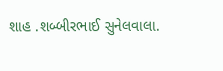શાહ .શબ્બીરભાઈ સુનેલવાલા.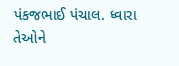પંકજભાઈ પંચાલ. ધ્વારા તેઓને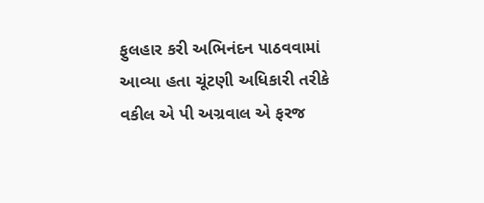ફુલહાર કરી અભિનંદન પાઠવવામાં આવ્યા હતા ચૂંટણી અધિકારી તરીકે વકીલ એ પી અગ્રવાલ એ ફરજ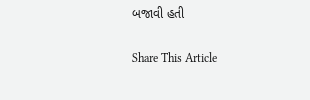બજાવી હતી

Share This Article